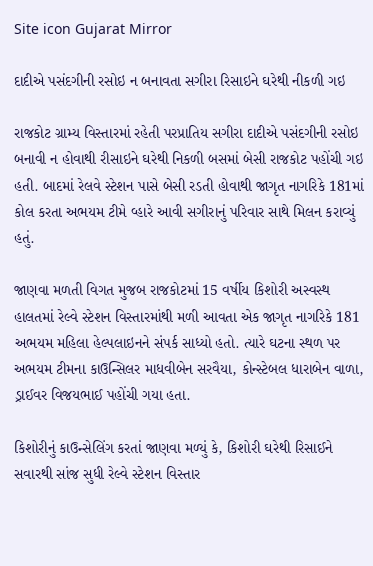Site icon Gujarat Mirror

દાદીએ પસંદગીની રસોઇ ન બનાવતા સગીરા રિસાઇને ઘરેથી નીકળી ગઇ

રાજકોટ ગ્રામ્ય વિસ્તારમાં રહેતી પરપ્રાતિય સગીરા દાદીએ પસંદગીની રસોઇ બનાવી ન હોવાથી રીસાઇને ઘરેથી નિકળી બસમાં બેસી રાજકોટ પહોંચી ગઇ હતી. બાદમાં રેલવે સ્ટેશન પાસે બેસી રડતી હોવાથી જાગૃત નાગરિકે 181માં કોલ કરતા અભયમ ટીમે વ્હારે આવી સગીરાનું પરિવાર સાથે મિલન કરાવ્યું હતું.

જાણવા મળતી વિગત મુજબ રાજકોટમાં 15 વર્ષીય કિશોરી અસ્વસ્થ હાલતમાં રેલ્વે સ્ટેશન વિસ્તારમાંથી મળી આવતા એક જાગૃત નાગરિકે 181 અભયમ મહિલા હેલ્પલાઇનને સંપર્ક સાધ્યો હતો. ત્યારે ઘટના સ્થળ પર અભયમ ટીમના કાઉન્સિલર માધવીબેન સરવૈયા, કોન્સ્ટેબલ ધારાબેન વાળા, ડ્રાઈવર વિજયભાઈ પહોંચી ગયા હતા.

કિશોરીનું કાઉન્સેલિંગ કરતાં જાણવા મળ્યું કે, કિશોરી ઘરેથી રિસાઈને સવારથી સાંજ સુધી રેલ્વે સ્ટેશન વિસ્તાર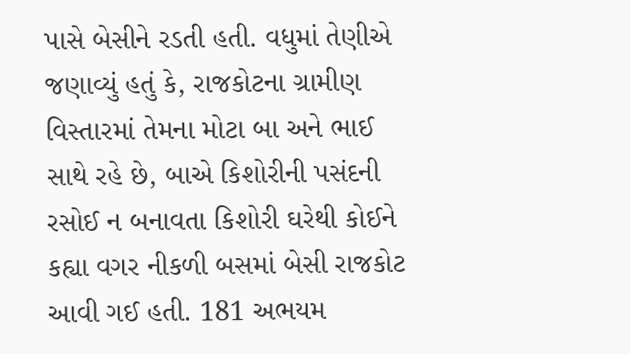પાસે બેસીને રડતી હતી. વધુમાં તેણીએ જણાવ્યું હતું કે, રાજકોટના ગ્રામીણ વિસ્તારમાં તેમના મોટા બા અને ભાઈ સાથે રહે છે, બાએ કિશોરીની પસંદની રસોઈ ન બનાવતા કિશોરી ઘરેથી કોઈને કહ્યા વગર નીકળી બસમાં બેસી રાજકોટ આવી ગઈ હતી. 181 અભયમ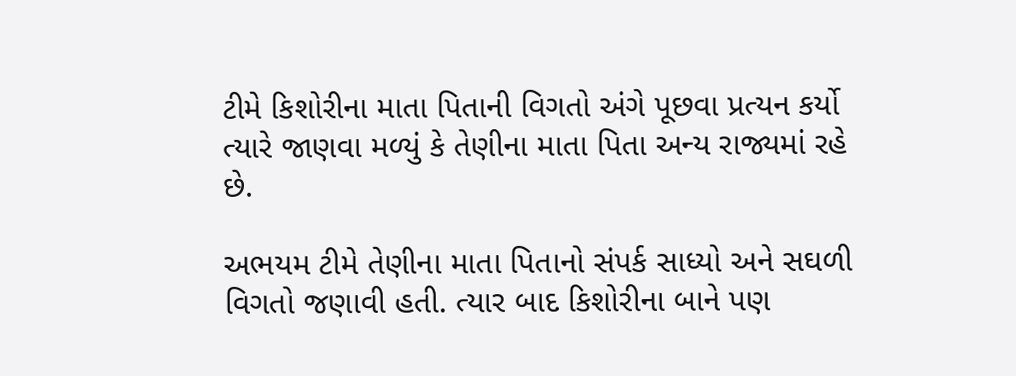ટીમે કિશોરીના માતા પિતાની વિગતો અંગે પૂછવા પ્રત્યન કર્યો ત્યારે જાણવા મળ્યું કે તેણીના માતા પિતા અન્ય રાજ્યમાં રહે છે.

અભયમ ટીમે તેણીના માતા પિતાનો સંપર્ક સાધ્યો અને સઘળી વિગતો જણાવી હતી. ત્યાર બાદ કિશોરીના બાને પણ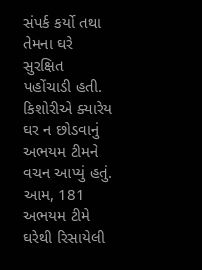સંપર્ક કર્યો તથા તેમના ઘરે સુરક્ષિત પહોંચાડી હતી. કિશોરીએ ક્યારેય ઘર ન છોડવાનું અભયમ ટીમને વચન આપ્યું હતું. આમ, 181 અભયમ ટીમે ઘરેથી રિસાયેલી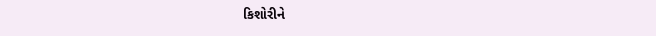કિશોરીને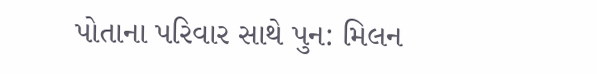પોતાના પરિવાર સાથે પુન: મિલન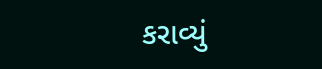કરાવ્યું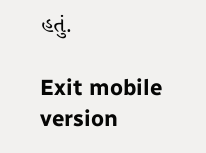હતું.

Exit mobile version